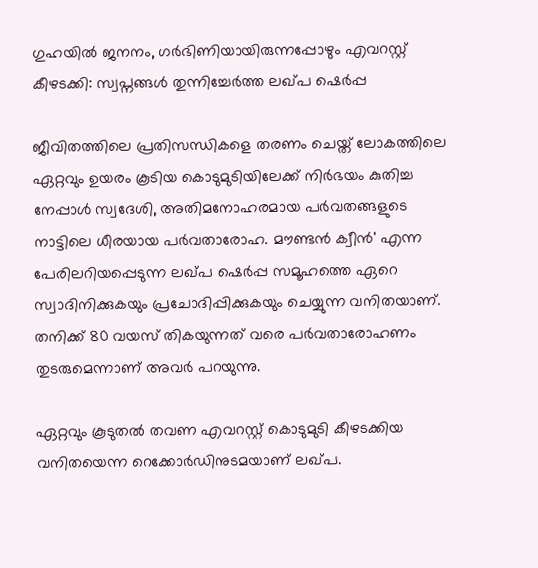ഗുഹയിൽ ജനനം, ഗർഭിണിയായിരുന്നപ്പോഴും എവറസ്റ്റ് കീഴടക്കി: സ്വപ്നങ്ങൾ തുന്നിച്ചേർത്ത ലഖ്പ ഷെർപ്പ

ജീവിതത്തിലെ പ്രതിസന്ധികളെ തരണം ചെയ്ത് ലോകത്തിലെ ഏറ്റവും ഉയരം കൂടിയ കൊടുമുടിയിലേക്ക് നിർഭയം കുതിച്ച നേപ്പാൾ സ്വദേശി, അതിമനോഹരമായ പർവതങ്ങളുടെ നാട്ടിലെ ധീരയായ പർവതാരോഹ. മൗണ്ടൻ ക്വീൻ' എന്ന പേരിലറിയപ്പെടുന്ന ലഖ്പ ഷെർപ്പ സമൂഹത്തെ ഏറെ സ്വാദിനിക്കുകയും പ്രചോദിപ്പിക്കുകയും ചെയ്യുന്ന വനിതയാണ്. തനിക്ക് 80 വയസ് തികയുന്നത് വരെ പർവതാരോഹണം തുടരുമെന്നാണ് അവർ പറയുന്നു.

ഏറ്റവും കൂടുതൽ തവണ എവറസ്റ്റ് കൊടുമുടി കീഴടക്കിയ വനിതയെന്ന റെക്കോർഡിനുടമയാണ് ലഖ്പ.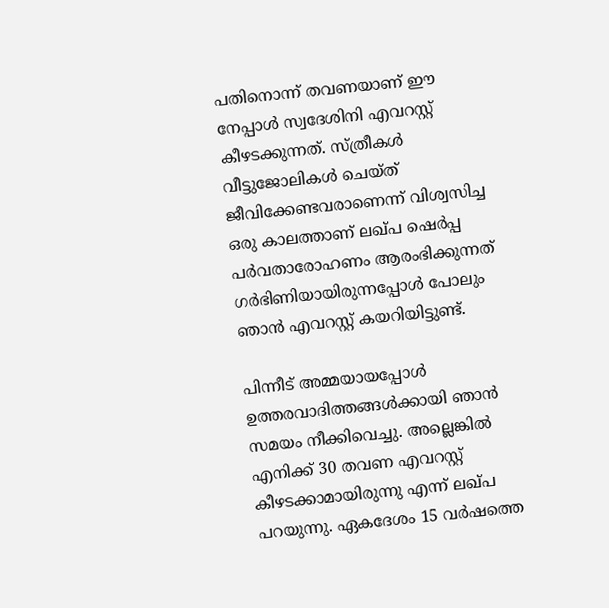പതിനൊന്ന് തവണയാണ് ഈ നേപ്പാൾ സ്വദേശിനി എവറസ്റ്റ് കീഴടക്കുന്നത്. സ്ത്രീകൾ വീട്ടുജോലികൾ ചെയ്ത് ജീവിക്കേണ്ടവരാണെന്ന് വിശ്വസിച്ച ഒരു കാലത്താണ് ലഖ്പ ഷെർപ്പ പർവതാരോഹണം ആരംഭിക്കുന്നത് ഗർഭിണിയായിരുന്നപ്പോൾ പോലും ഞാൻ എവറസ്റ്റ് കയറിയിട്ടുണ്ട്.

പിന്നീട് അമ്മയായപ്പോൾ ഉത്തരവാദിത്തങ്ങൾക്കായി ഞാൻ സമയം നീക്കിവെച്ചു. അല്ലെങ്കിൽ എനിക്ക് 30 തവണ എവറസ്റ്റ് കീഴടക്കാമായിരുന്നു എന്ന് ലഖ്പ പറയുന്നു. ഏകദേശം 15 വർഷത്തെ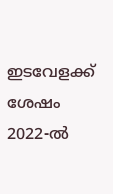ഇടവേളക്ക് ശേഷം 2022-ൽ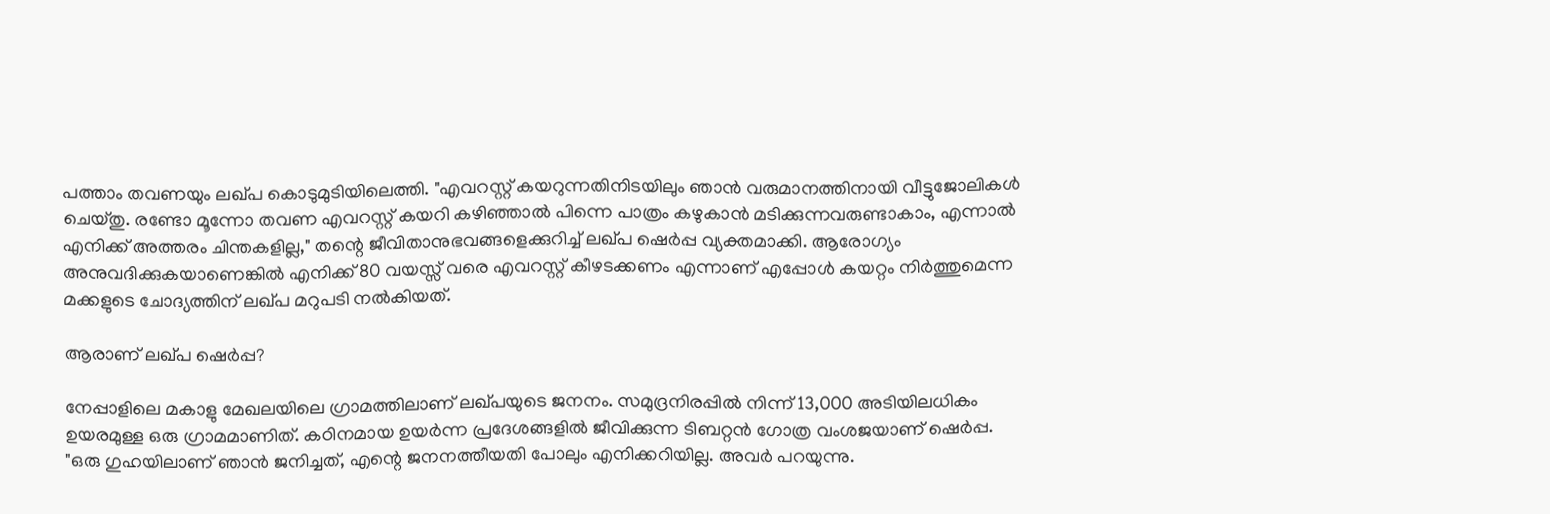പത്താം തവണയും ലഖ്പ കൊടുമുടിയിലെത്തി. "എവറസ്റ്റ് കയറുന്നതിനിടയിലും ഞാൻ വരുമാനത്തിനായി വീട്ടുജോലികൾ ചെയ്തു. രണ്ടോ മൂന്നോ തവണ എവറസ്റ്റ് കയറി കഴിഞ്ഞാൽ പിന്നെ പാത്രം കഴുകാൻ മടിക്കുന്നവരുണ്ടാകാം, എന്നാൽ എനിക്ക് അത്തരം ചിന്തകളില്ല," തന്റെ ജീവിതാനുഭവങ്ങളെക്കുറിച്ച് ലഖ്പ ഷെർപ്പ വ്യക്തമാക്കി. ആരോഗ്യം അനുവദിക്കുകയാണെങ്കിൽ എനിക്ക് 80 വയസ്സ് വരെ എവറസ്റ്റ് കീഴടക്കണം എന്നാണ് എപ്പോൾ കയറ്റം നിർത്തുമെന്ന മക്കളുടെ ചോദ്യത്തിന് ലഖ്പ മറുപടി നൽകിയത്.

ആരാണ് ലഖ്പ ഷെർപ്പ?

നേപ്പാളിലെ മകാളു മേഖലയിലെ ഗ്രാമത്തിലാണ് ലഖ്പയുടെ ജനനം. സമുദ്രനിരപ്പിൽ നിന്ന് 13,000 അടിയിലധികം ഉയരമുള്ള ഒരു ഗ്രാമമാണിത്. കഠിനമായ ഉയർന്ന പ്രദേശങ്ങളിൽ ജീവിക്കുന്ന ടിബറ്റൻ ഗോത്ര വംശജയാണ് ഷെർപ്പ. "ഒരു ഗുഹയിലാണ് ഞാൻ ജനിച്ചത്, എന്റെ ജനനത്തീയതി പോലും എനിക്കറിയില്ല. അവർ പറയുന്നു.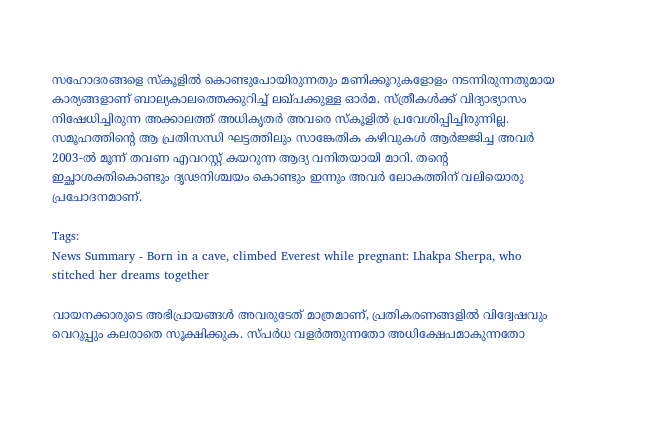സഹോദരങ്ങളെ സ്കൂളിൽ കൊണ്ടുപോയിരുന്നതും മണിക്കൂറുകളോളം നടന്നിരുന്നതുമായ കാര്യങ്ങളാണ് ബാല്യകാലത്തെക്കുറിച്ച് ലഖ്പക്കുള്ള ഓർമ. സ്ത്രീകൾക്ക് വിദ്യാഭ്യാസം നിഷേധിച്ചിരുന്ന അക്കാലത്ത് അധികൃതർ അവരെ സ്കൂളിൽ പ്രവേശിപ്പിച്ചിരുന്നില്ല. സമൂഹത്തിന്റെ ആ പ്രതിസന്ധി ഘട്ടത്തിലും സാങ്കേതിക കഴിവുകൾ ആർജ്ജിച്ച അവർ 2003-ൽ മൂന്ന് തവണ എവറസ്റ്റ് കയറുന്ന ആദ്യ വനിതയായി മാറി. തന്റെ ഇച്ഛാശക്തികൊണ്ടും ദൃഢനിശ്ചയം കൊണ്ടും ഇന്നും അവർ ലോകത്തിന് വലിയൊരു പ്രചോദനമാണ്.

Tags:
News Summary - Born in a cave, climbed Everest while pregnant: Lhakpa Sherpa, who stitched her dreams together

വായനക്കാരുടെ അഭിപ്രായങ്ങള്‍ അവരുടേത് മാത്രമാണ്, പ്രതികരണങ്ങളിൽ വിദ്വേഷവും വെറുപ്പും കലരാതെ സൂക്ഷിക്കുക. സ്പർധ വളർത്തുന്നതോ അധിക്ഷേപമാകുന്നതോ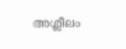അശ്ലീലം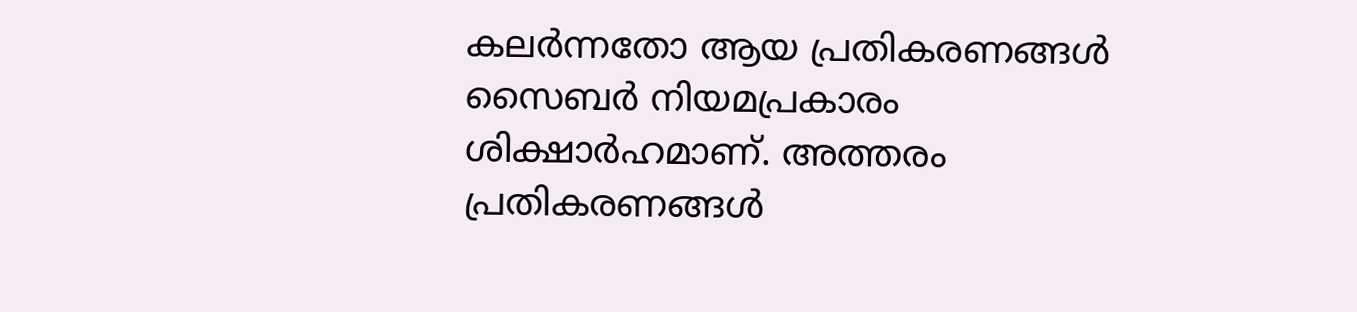കലർന്നതോ ആയ പ്രതികരണങ്ങൾ സൈബർ നിയമപ്രകാരം ശിക്ഷാർഹമാണ്. അത്തരം പ്രതികരണങ്ങൾ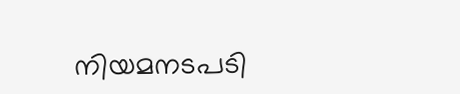നിയമനടപടി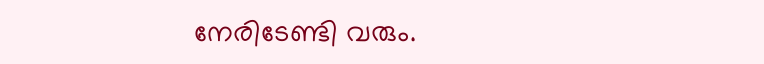നേരിടേണ്ടി വരും.